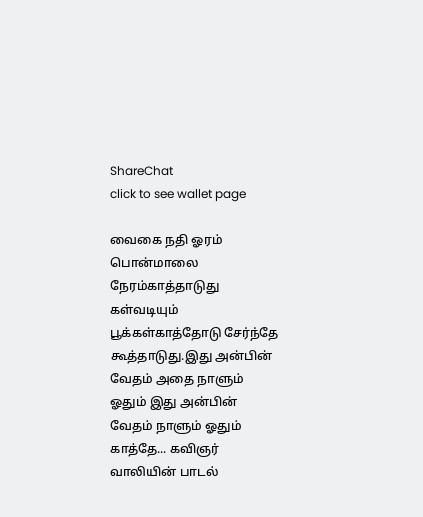ShareChat
click to see wallet page

வைகை நதி ஓரம் பொன்மாலை நேரம்காத்தாடுது கள்வடியும் பூக்கள்காத்தோடு சேர்ந்தே கூத்தாடுது.இது அன்பின் வேதம் அதை நாளும் ஓதும் இது அன்பின் வேதம் நாளும் ஓதும் காத்தே... கவிஞர் வாலியின் பாடல்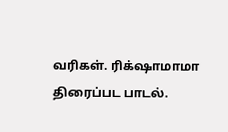வரிகள். ரிக்‌ஷாமாமா திரைப்பட பாடல்.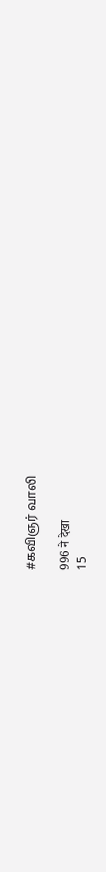#கவிஞர் வாலி

996 ने देखा
15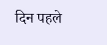दिन पहले